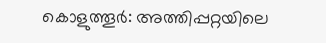കൊളുത്തൂർ: അത്തിപ്പറ്റയിലെ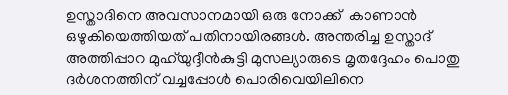ഉസ്താദിനെ അവസാനമായി ഒരു നോക്ക്  കാണാൻ ഒഴുകിയെത്തിയത് പതിനായിരങ്ങൾ. അന്തരിച്ച ഉസ്താദ് അത്തിപ്പാറ മുഹ്‌യുദ്ദീൻകുട്ടി മുസല്യാരുടെ മൃതദ്ദേഹം പൊതു ദർശനത്തിന് വച്ചപ്പോൾ പൊരിവെയിലിനെ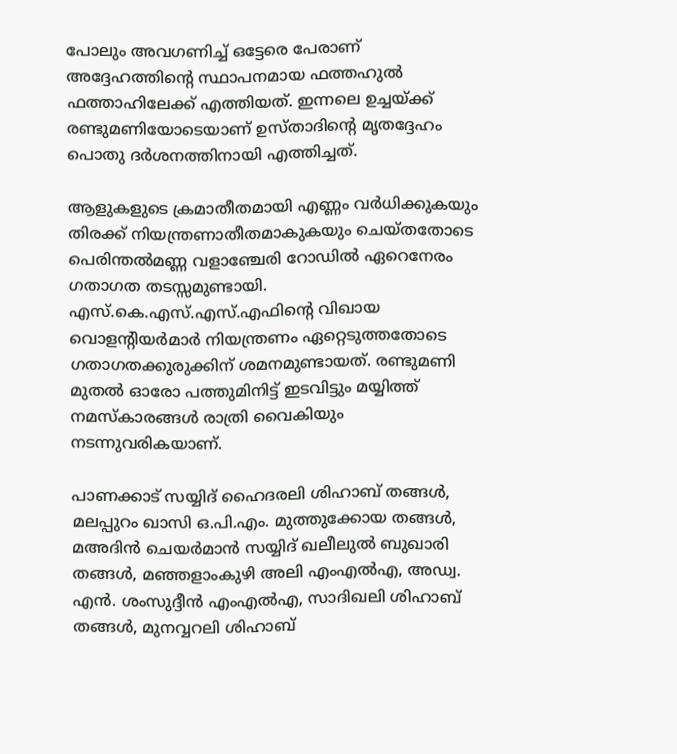പോലും അവഗണിച്ച് ഒട്ടേരെ പേരാണ് അദ്ദേഹത്തിന്റെ സ്ഥാപനമായ ഫത്തഹുൽ ഫത്താഹിലേക്ക് എത്തിയത്. ഇന്നലെ ഉച്ചയ്ക്ക് രണ്ടുമണിയോടെയാണ് ഉസ്താദിന്റെ മൃതദ്ദേഹം പൊതു ദർശനത്തിനായി എത്തിച്ചത്.

ആളുകളുടെ ക്രമാതീതമായി എണ്ണം വർധിക്കുകയും  തിരക്ക് നിയന്ത്രണാതീതമാകുകയും ചെയ്തതോടെ പെരിന്തൽമണ്ണ വളാഞ്ചേരി റോഡിൽ ഏറെനേരം ഗതാഗത തടസ്സമുണ്ടായി. എസ്.കെ.എസ്.എസ്.എഫിന്റെ വിഖായ വൊളന്റിയർമാർ നിയന്ത്രണം ഏറ്റെടുത്തതോടെ ഗതാഗതക്കുരുക്കിന് ശമനമുണ്ടായത്. രണ്ടുമണി മുതൽ ഓരോ പത്തുമിനിട്ട് ഇടവിട്ടും മയ്യിത്ത് നമസ്‌കാരങ്ങൾ രാത്രി വൈകിയും നടന്നുവരികയാണ്.

പാണക്കാട് സയ്യിദ് ഹൈദരലി ശിഹാബ് തങ്ങൾ, മലപ്പുറം ഖാസി ഒ.പി.എം. മുത്തുക്കോയ തങ്ങൾ, മഅദിൻ ചെയർമാൻ സയ്യിദ് ഖലീലുൽ ബുഖാരി തങ്ങൾ, മഞ്ഞളാംകുഴി അലി എംഎ‍ൽഎ, അഡ്വ. എൻ. ശംസുദ്ദീൻ എംഎ‍ൽഎ, സാദിഖലി ശിഹാബ് തങ്ങൾ, മുനവ്വറലി ശിഹാബ്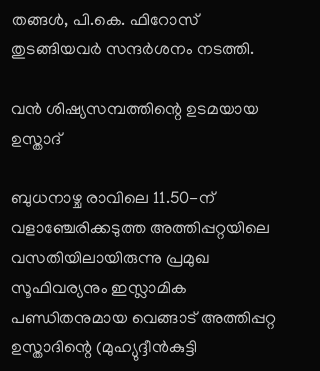തങ്ങൾ, പി.കെ. ഫിറോസ് തുടങ്ങിയവർ സന്ദർശനം നടത്തി.

വൻ ശിഷ്യസമ്പത്തിന്റെ ഉടമയായ ഉസ്താദ്

ബുധനാഴ്ച രാവിലെ 11.50-ന് വളാഞ്ചേരിക്കടുത്ത അത്തിപ്പറ്റയിലെ വസതിയിലായിരുന്നു പ്രമുഖ സൂഫിവര്യനും ഇസ്ലാമിക പണ്ഡിതനുമായ വെങ്ങാട് അത്തിപ്പറ്റ ഉസ്താദിന്റെ (മുഹ്യുദ്ദീൻകുട്ടി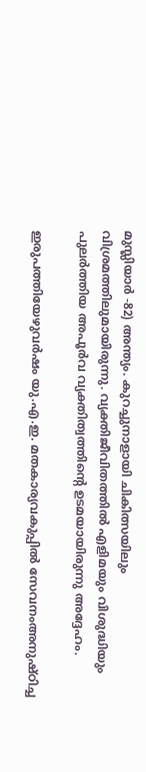മുസ്ലിയാർ -82) അന്ത്യം. കുറച്ചുനാളായി ചികിത്സയിലും വിശ്രമത്തിലുമായിരുന്നു. വ്യക്തിജീവിതത്തിൽ എളിമയും വിശുദ്ധിയും പുലർത്തിയ അപൂർവ വ്യക്തിത്വത്തിന്റെ ഉടമയായിരുന്നു അദ്ദേഹം.

ഇരുപത്തിയേഴുവർഷം യു.എ.ഇ. മതകാര്യവകുപ്പിൽ സേവനംഅനുഷ്ഠിച്ച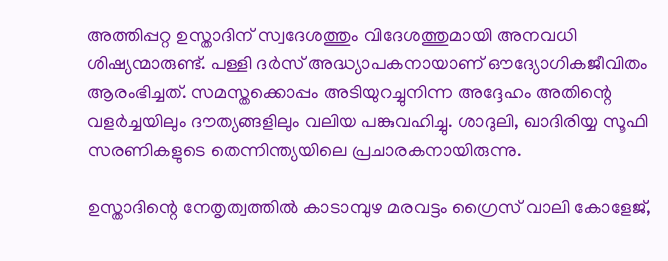അത്തിപ്പറ്റ ഉസ്താദിന് സ്വദേശത്തും വിദേശത്തുമായി അനവധി ശിഷ്യന്മാരുണ്ട്. പള്ളി ദർസ് അദ്ധ്യാപകനായാണ് ഔദ്യോഗികജീവിതം ആരംഭിച്ചത്. സമസ്തക്കൊപ്പം അടിയുറച്ചുനിന്ന അദ്ദേഹം അതിന്റെ വളർച്ചയിലും ദൗത്യങ്ങളിലും വലിയ പങ്കുവഹിച്ചു. ശാദുലി, ഖാദിരിയ്യ സൂഫി സരണികളുടെ തെന്നിന്ത്യയിലെ പ്രചാരകനായിരുന്നു.

ഉസ്താദിന്റെ നേതൃത്വത്തിൽ കാടാമ്പുഴ മരവട്ടം ഗ്രൈസ് വാലി കോളേജ്,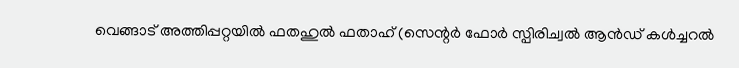വെങ്ങാട് അത്തിപ്പറ്റയിൽ ഫതഹുൽ ഫതാഹ് (സെന്റർ ഫോർ സ്പിരിച്വൽ ആൻഡ് കൾച്ചറൽ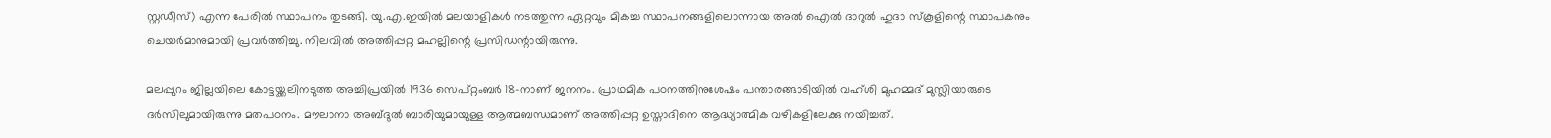സ്റ്റഡീസ്) എന്ന പേരിൽ സ്ഥാപനം തുടങ്ങി. യു.എ.ഇയിൽ മലയാളികൾ നടത്തുന്ന ഏറ്റവും മികച്ച സ്ഥാപനങ്ങളിലൊന്നായ അൽ ഐൽ ദാറുൽ ഹുദാ സ്‌കൂളിന്റെ സ്ഥാപകനും ചെയർമാനുമായി പ്രവർത്തിച്ചു. നിലവിൽ അത്തിപ്പറ്റ മഹല്ലിന്റെ പ്രസിഡന്റായിരുന്നു.

മലപ്പുറം ജില്ലയിലെ കോട്ടയ്ക്കലിനടുത്ത അച്ചിപ്രയിൽ 1936 സെപ്റ്റംബർ 18-നാണ് ജനനം. പ്രാഥമിക പഠനത്തിനുശേഷം പന്താരങ്ങാടിയിൽ വഹ്ശി മുഹമ്മദ് മുസ്ലിയാരുടെ ദർസിലുമായിരുന്നു മതപഠനം. മൗലാനാ അബ്ദുൽ ബാരിയുമായുള്ള ആത്മബന്ധമാണ് അത്തിപ്പറ്റ ഉസ്താദിനെ ആദ്ധ്യാത്മിക വഴികളിലേക്കു നയിച്ചത്.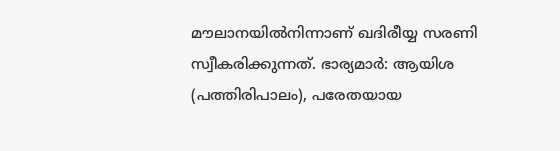മൗലാനയിൽനിന്നാണ് ഖദിരീയ്യ സരണി സ്വീകരിക്കുന്നത്. ഭാര്യമാർ: ആയിശ (പത്തിരിപാലം), പരേതയായ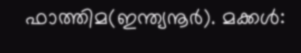ഫാത്തിമ(ഇന്ത്യനൂർ). മക്കൾ: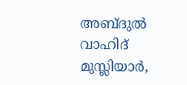അബ്ദുൽ വാഹിദ് മുസ്ലിയാർ,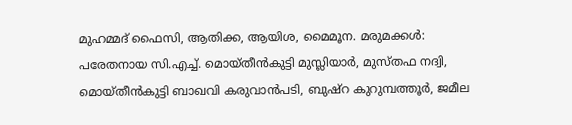മുഹമ്മദ് ഫൈസി, ആതിക്ക, ആയിശ, മൈമൂന. മരുമക്കൾ: പരേതനായ സി.എച്ച്. മൊയ്തീൻകുട്ടി മുസ്ലിയാർ, മുസ്തഫ നദ്വി, മൊയ്തീൻകുട്ടി ബാഖവി കരുവാൻപടി, ബുഷ്റ കുറുമ്പത്തൂർ, ജമീല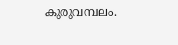കുരുവമ്പലം.